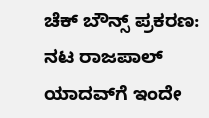ಚೆಕ್ ಬೌನ್ಸ್ ಪ್ರಕರಣ: ನಟ ರಾಜಪಾಲ್ ಯಾದವ್‌ಗೆ ಇಂದೇ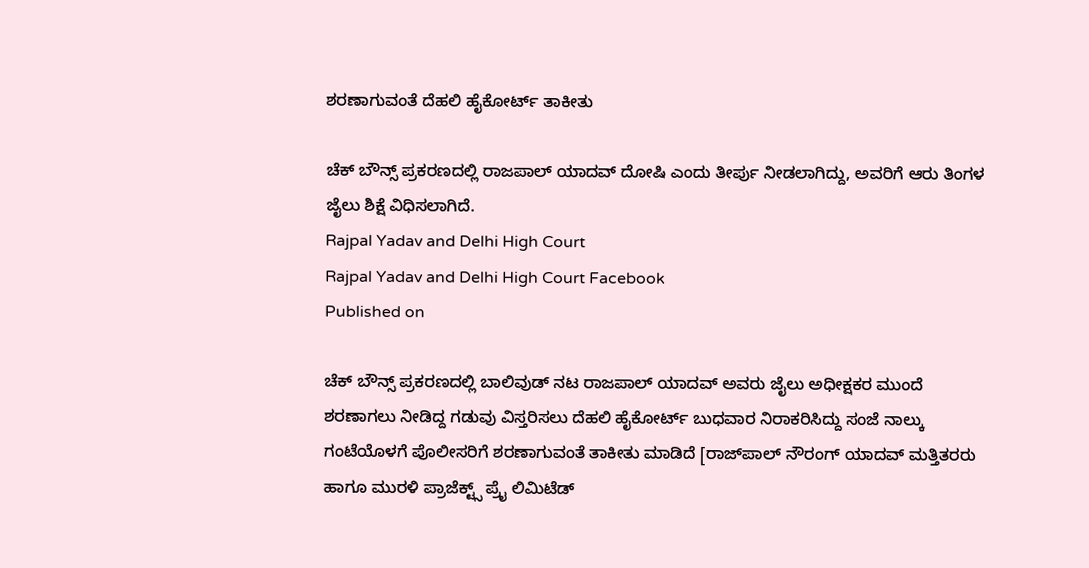ಶರಣಾಗುವಂತೆ ದೆಹಲಿ ಹೈಕೋರ್ಟ್‌ ತಾಕೀತು

ಚೆಕ್ ಬೌನ್ಸ್ ಪ್ರಕರಣದಲ್ಲಿ ರಾಜಪಾಲ್ ಯಾದವ್ ದೋಷಿ ಎಂದು ತೀರ್ಪು ನೀಡಲಾಗಿದ್ದು, ಅವರಿಗೆ ಆರು ತಿಂಗಳ ಜೈಲು ಶಿಕ್ಷೆ ವಿಧಿಸಲಾಗಿದೆ.
Rajpal Yadav and Delhi High Court
Rajpal Yadav and Delhi High Court Facebook
Published on

ಚೆಕ್ ಬೌನ್ಸ್ ಪ್ರಕರಣದಲ್ಲಿ ಬಾಲಿವುಡ್ ನಟ ರಾಜಪಾಲ್ ಯಾದವ್ ಅವರು ಜೈಲು ಅಧೀಕ್ಷಕರ ಮುಂದೆ ಶರಣಾಗಲು ನೀಡಿದ್ದ ಗಡುವು ವಿಸ್ತರಿಸಲು ದೆಹಲಿ ಹೈಕೋರ್ಟ್‌ ಬುಧವಾರ ನಿರಾಕರಿಸಿದ್ದು ಸಂಜೆ ನಾಲ್ಕು ಗಂಟೆಯೊಳಗೆ ಪೊಲೀಸರಿಗೆ ಶರಣಾಗುವಂತೆ ತಾಕೀತು ಮಾಡಿದೆ [ರಾಜ್‌ಪಾಲ್‌ ನೌರಂಗ್‌ ಯಾದವ್‌ ಮತ್ತಿತರರು ಹಾಗೂ ಮುರಳಿ ಪ್ರಾಜೆಕ್ಟ್ಸ್‌ ಪ್ರೈ ಲಿಮಿಟೆಡ್‌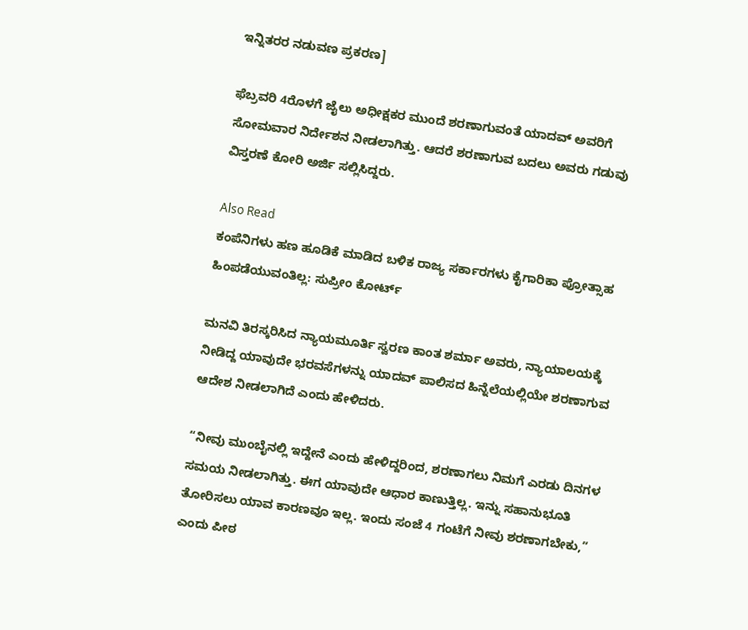ಇನ್ನಿತರರ ನಡುವಣ ಪ್ರಕರಣ]

ಫೆಬ್ರವರಿ 4ರೊಳಗೆ ಜೈಲು ಅಧೀಕ್ಷಕರ ಮುಂದೆ ಶರಣಾಗುವಂತೆ ಯಾದವ್ ಅವರಿಗೆ ಸೋಮವಾರ ನಿರ್ದೇಶನ ನೀಡಲಾಗಿತ್ತು. ಆದರೆ ಶರಣಾಗುವ ಬದಲು ಅವರು ಗಡುವು ವಿಸ್ತರಣೆ ಕೋರಿ ಅರ್ಜಿ ಸಲ್ಲಿಸಿದ್ದರು.

Also Read
ಕಂಪೆನಿಗಳು ಹಣ ಹೂಡಿಕೆ ಮಾಡಿದ ಬಳಿಕ ರಾಜ್ಯ ಸರ್ಕಾರಗಳು ಕೈಗಾರಿಕಾ ಪ್ರೋತ್ಸಾಹ ಹಿಂಪಡೆಯುವಂತಿಲ್ಲ: ಸುಪ್ರೀಂ ಕೋರ್ಟ್

ಮನವಿ ತಿರಸ್ಕರಿಸಿದ ನ್ಯಾಯಮೂರ್ತಿ ಸ್ವರಣ ಕಾಂತ ಶರ್ಮಾ ಅವರು, ನ್ಯಾಯಾಲಯಕ್ಕೆ ನೀಡಿದ್ದ ಯಾವುದೇ ಭರವಸೆಗಳನ್ನು ಯಾದವ್ ಪಾಲಿಸದ ಹಿನ್ನೆಲೆಯಲ್ಲಿಯೇ ಶರಣಾಗುವ ಆದೇಶ ನೀಡಲಾಗಿದೆ ಎಂದು ಹೇಳಿದರು.

“ನೀವು ಮುಂಬೈನಲ್ಲಿ ಇದ್ದೇನೆ ಎಂದು ಹೇಳಿದ್ದರಿಂದ, ಶರಣಾಗಲು ನಿಮಗೆ ಎರಡು ದಿನಗಳ ಸಮಯ ನೀಡಲಾಗಿತ್ತು. ಈಗ ಯಾವುದೇ ಆಧಾರ ಕಾಣುತ್ತಿಲ್ಲ. ಇನ್ನು ಸಹಾನುಭೂತಿ ತೋರಿಸಲು ಯಾವ ಕಾರಣವೂ ಇಲ್ಲ. ಇಂದು ಸಂಜೆ 4 ಗಂಟೆಗೆ ನೀವು ಶರಣಾಗಬೇಕು,” ಎಂದು ಪೀಠ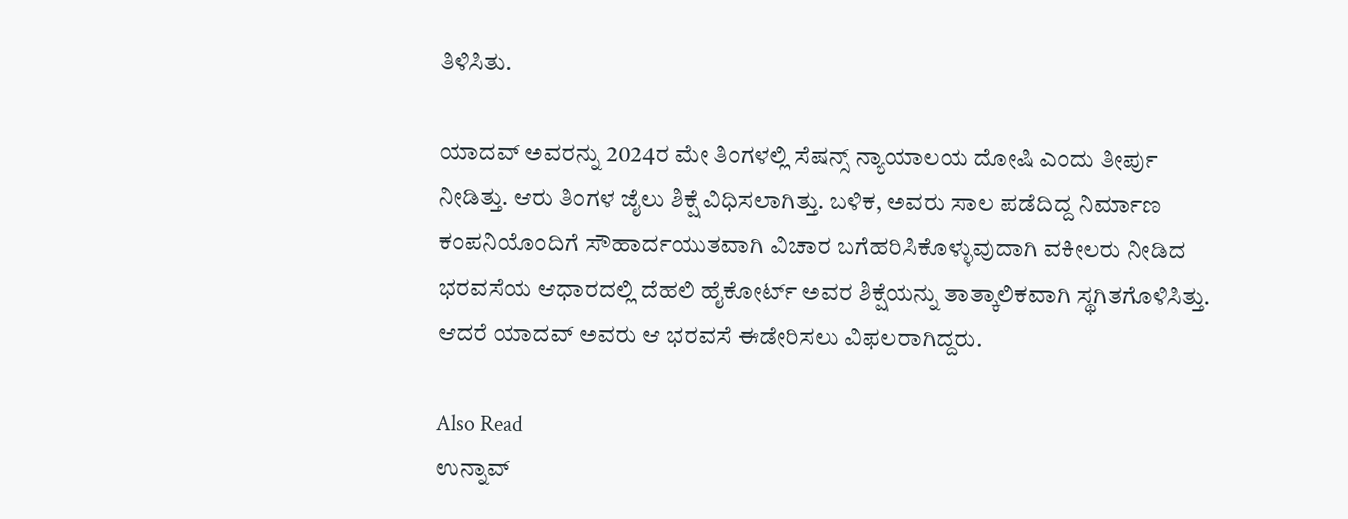ತಿಳಿಸಿತು.

ಯಾದವ್ ಅವರನ್ನು 2024ರ ಮೇ ತಿಂಗಳಲ್ಲಿ ಸೆಷನ್ಸ್ ನ್ಯಾಯಾಲಯ ದೋಷಿ ಎಂದು ತೀರ್ಪು ನೀಡಿತ್ತು. ಆರು ತಿಂಗಳ ಜೈಲು ಶಿಕ್ಷೆ ವಿಧಿಸಲಾಗಿತ್ತು. ಬಳಿಕ, ಅವರು ಸಾಲ ಪಡೆದಿದ್ದ ನಿರ್ಮಾಣ ಕಂಪನಿಯೊಂದಿಗೆ ಸೌಹಾರ್ದಯುತವಾಗಿ ವಿಚಾರ ಬಗೆಹರಿಸಿಕೊಳ್ಳುವುದಾಗಿ ವಕೀಲರು ನೀಡಿದ ಭರವಸೆಯ ಆಧಾರದಲ್ಲಿ ದೆಹಲಿ ಹೈಕೋರ್ಟ್ ಅವರ ಶಿಕ್ಷೆಯನ್ನು ತಾತ್ಕಾಲಿಕವಾಗಿ ಸ್ಥಗಿತಗೊಳಿಸಿತ್ತು. ಆದರೆ ಯಾದವ್ ಅವರು ಆ ಭರವಸೆ ಈಡೇರಿಸಲು ವಿಫಲರಾಗಿದ್ದರು.

Also Read
ಉನ್ನಾವ್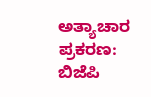ಅತ್ಯಾಚಾರ ಪ್ರಕರಣ: ಬಿಜೆಪಿ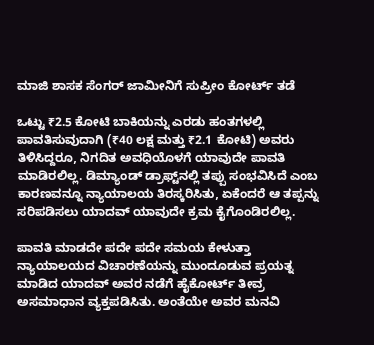ಮಾಜಿ ಶಾಸಕ ಸೆಂಗರ್ ಜಾಮೀನಿಗೆ ಸುಪ್ರೀಂ ಕೋರ್ಟ್ ತಡೆ

ಒಟ್ಟು ₹2.5 ಕೋಟಿ ಬಾಕಿಯನ್ನು ಎರಡು ಹಂತಗಳಲ್ಲಿ ಪಾವತಿಸುವುದಾಗಿ (₹40 ಲಕ್ಷ ಮತ್ತು ₹2.1 ಕೋಟಿ) ಅವರು ತಿಳಿಸಿದ್ದರೂ, ನಿಗದಿತ ಅವಧಿಯೊಳಗೆ ಯಾವುದೇ ಪಾವತಿ  ಮಾಡಿರಲಿಲ್ಲ. ಡಿಮ್ಯಾಂಡ್ ಡ್ರಾಫ್ಟ್‌ನಲ್ಲಿ ತಪ್ಪು ಸಂಭವಿಸಿದೆ ಎಂಬ ಕಾರಣವನ್ನೂ ನ್ಯಾಯಾಲಯ ತಿರಸ್ಕರಿಸಿತು, ಏಕೆಂದರೆ ಆ ತಪ್ಪನ್ನು ಸರಿಪಡಿಸಲು ಯಾದವ್ ಯಾವುದೇ ಕ್ರಮ ಕೈಗೊಂಡಿರಲಿಲ್ಲ.

ಪಾವತಿ ಮಾಡದೇ ಪದೇ ಪದೇ ಸಮಯ ಕೇಳುತ್ತಾ ನ್ಯಾಯಾಲಯದ ವಿಚಾರಣೆಯನ್ನು ಮುಂದೂಡುವ ಪ್ರಯತ್ನ ಮಾಡಿದ ಯಾದವ್ ಅವರ ನಡೆಗೆ ಹೈಕೋರ್ಟ್ ತೀವ್ರ ಅಸಮಾಧಾನ ವ್ಯಕ್ತಪಡಿಸಿತು. ಅಂತೆಯೇ ಅವರ ಮನವಿ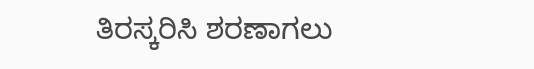ತಿರಸ್ಕರಿಸಿ ಶರಣಾಗಲು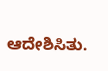ಆದೇಶಿಸಿತು.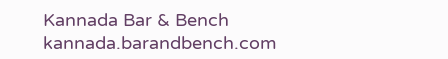Kannada Bar & Bench
kannada.barandbench.com